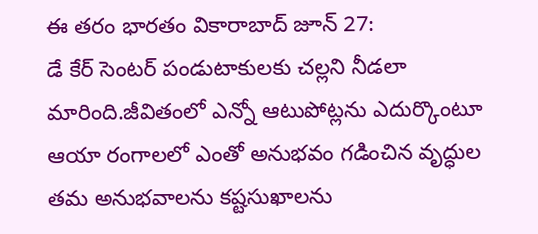ఈ తరం భారతం వికారాబాద్ జూన్ 27:
డే కేర్ సెంటర్ పండుటాకులకు చల్లని నీడలా మారింది.జీవితంలో ఎన్నో ఆటుపోట్లను ఎదుర్కొంటూ ఆయా రంగాలలో ఎంతో అనుభవం గడించిన వృద్ధుల తమ అనుభవాలను కష్టసుఖాలను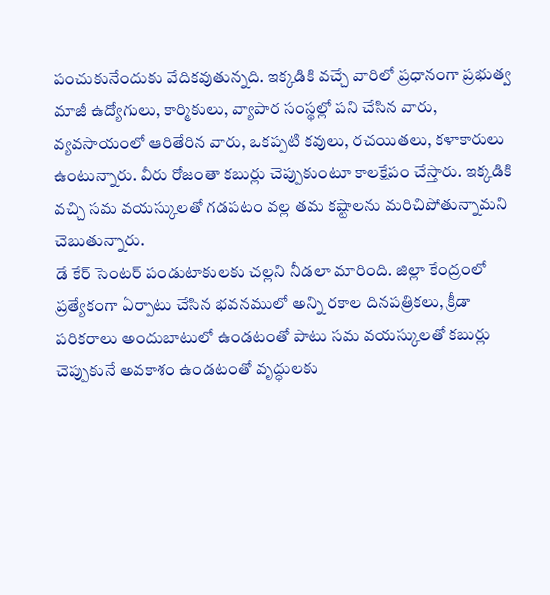పంచుకునేందుకు వేదికవుతున్నది. ఇక్కడికి వచ్చే వారిలో ప్రధానంగా ప్రభుత్వ మాజీ ఉద్యోగులు, కార్మికులు, వ్యాపార సంస్థల్లో పని చేసిన వారు, వ్యవసాయంలో ఆరితేరిన వారు, ఒకప్పటి కవులు, రచయితలు, కళాకారులు ఉంటున్నారు. వీరు రోజంతా కబుర్లు చెప్పుకుంటూ కాలక్షేపం చేస్తారు. ఇక్కడికి వచ్చి సమ వయస్కులతో గడపటం వల్ల తమ కష్టాలను మరిచిపోతున్నామని చెబుతున్నారు.
డే కేర్ సెంటర్ పండుటాకులకు చల్లని నీడలా మారింది. జిల్లా కేంద్రంలో ప్రత్యేకంగా ఏర్పాటు చేసిన భవనములో అన్ని రకాల దినపత్రికలు, క్రీడా పరికరాలు అందుబాటులో ఉండటంతో పాటు సమ వయస్కులతో కబుర్లు చెప్పుకునే అవకాశం ఉండటంతో వృద్ధులకు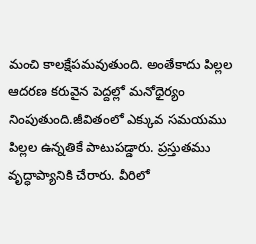మంచి కాలక్షేపమవుతుంది. అంతేకాదు పిల్లల ఆదరణ కరువైన పెద్దల్లో మనోధైర్యం నింపుతుంది.జీవితంలో ఎక్కువ సమయము పిల్లల ఉన్నతికే పాటుపడ్డారు. ప్రస్తుతము వృద్ధాప్యానికి చేరారు. వీరిలో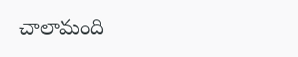చాలామంది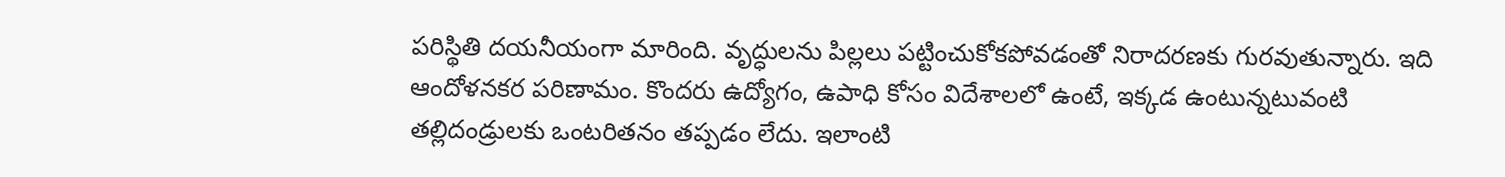పరిస్థితి దయనీయంగా మారింది. వృద్ధులను పిల్లలు పట్టించుకోకపోవడంతో నిరాదరణకు గురవుతున్నారు. ఇది ఆందోళనకర పరిణామం. కొందరు ఉద్యోగం, ఉపాధి కోసం విదేశాలలో ఉంటే, ఇక్కడ ఉంటున్నటువంటి తల్లిదండ్రులకు ఒంటరితనం తప్పడం లేదు. ఇలాంటి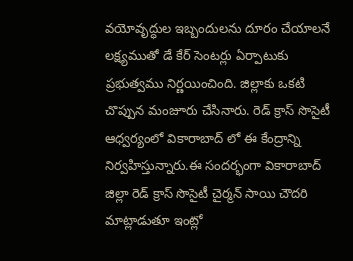వయోవృద్ధుల ఇబ్బందులను దూరం చేయాలనే లక్ష్యముతో డే కేర్ సెంటర్లు ఏర్పాటుకు ప్రభుత్వము నిర్ణయించింది. జిల్లాకు ఒకటి చొప్పున మంజూరు చేసినారు. రెడ్ క్రాస్ సొసైటీ ఆధ్వర్యంలో వికారాబాద్ లో ఈ కేంద్రాన్ని నిర్వహిస్తున్నారు.ఈ సందర్భంగా వికారాబాద్ జిల్లా రెడ్ క్రాస్ సొసైటీ చైర్మన్ సాయి చౌదరి మాట్లాడుతూ ఇంట్లో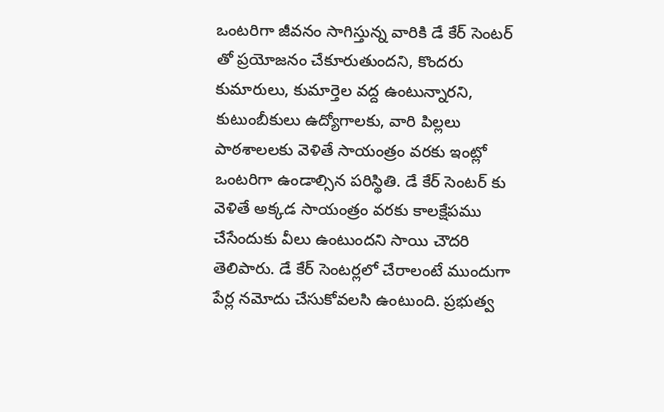ఒంటరిగా జీవనం సాగిస్తున్న వారికి డే కేర్ సెంటర్ తో ప్రయోజనం చేకూరుతుందని, కొందరు కుమారులు, కుమార్తెల వద్ద ఉంటున్నారని, కుటుంబీకులు ఉద్యోగాలకు, వారి పిల్లలు పాఠశాలలకు వెళితే సాయంత్రం వరకు ఇంట్లో ఒంటరిగా ఉండాల్సిన పరిస్థితి. డే కేర్ సెంటర్ కు వెళితే అక్కడ సాయంత్రం వరకు కాలక్షేపము చేసేందుకు వీలు ఉంటుందని సాయి చౌదరి తెలిపారు. డే కేర్ సెంటర్లలో చేరాలంటే ముందుగా పేర్ల నమోదు చేసుకోవలసి ఉంటుంది. ప్రభుత్వ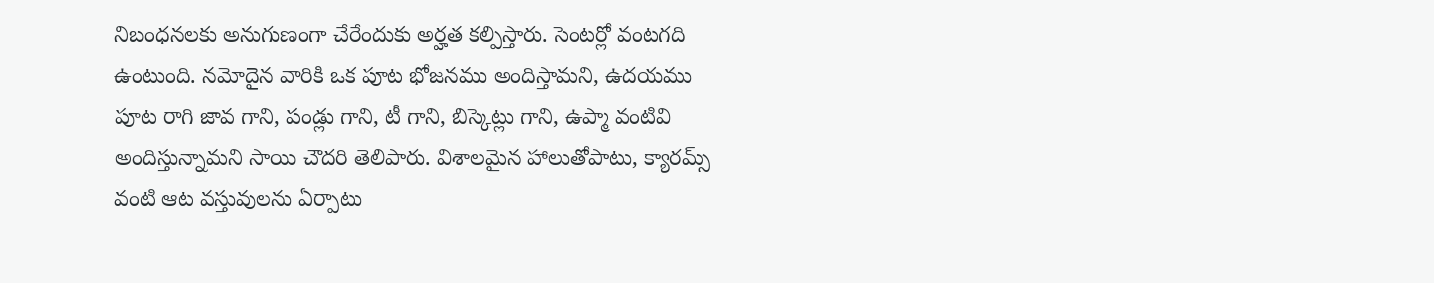నిబంధనలకు అనుగుణంగా చేరేందుకు అర్హత కల్పిస్తారు. సెంటర్లో వంటగది ఉంటుంది. నమోదైన వారికి ఒక పూట భోజనము అందిస్తామని, ఉదయము పూట రాగి జావ గాని, పండ్లు గాని, టీ గాని, బిస్కెట్లు గాని, ఉప్మా వంటివి అందిస్తున్నామని సాయి చౌదరి తెలిపారు. విశాలమైన హాలుతోపాటు, క్యారమ్స్ వంటి ఆట వస్తువులను ఏర్పాటు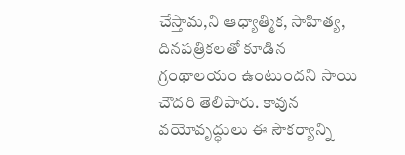చేస్తామ,ని ఆధ్యాత్మిక, సాహిత్య, దినపత్రికలతో కూడిన గ్రంథాలయం ఉంటుందని సాయి చౌదరి తెలిపారు. కావున వయోవృద్ధులు ఈ సౌకర్యాన్ని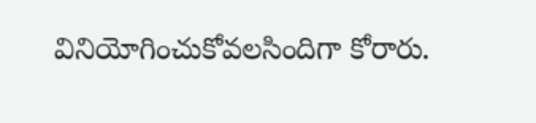వినియోగించుకోవలసిందిగా కోరారు.